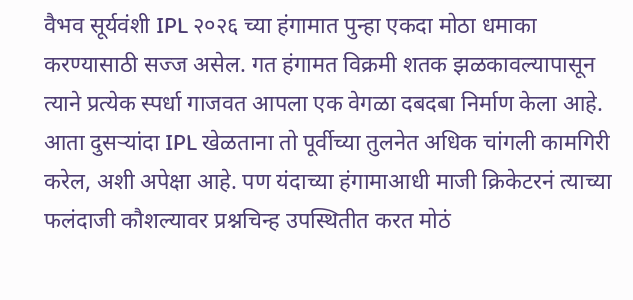वैभव सूर्यवंशी IPL २०२६ च्या हंगामात पुन्हा एकदा मोठा धमाका करण्यासाठी सज्ज असेल. गत हंगामत विक्रमी शतक झळकावल्यापासून त्याने प्रत्येक स्पर्धा गाजवत आपला एक वेगळा दबदबा निर्माण केला आहे. आता दुसऱ्यांदा IPL खेळताना तो पूर्वीच्या तुलनेत अधिक चांगली कामगिरी करेल, अशी अपेक्षा आहे. पण यंदाच्या हंगामाआधी माजी क्रिकेटरनं त्याच्या फलंदाजी कौशल्यावर प्रश्नचिन्ह उपस्थितीत करत मोठं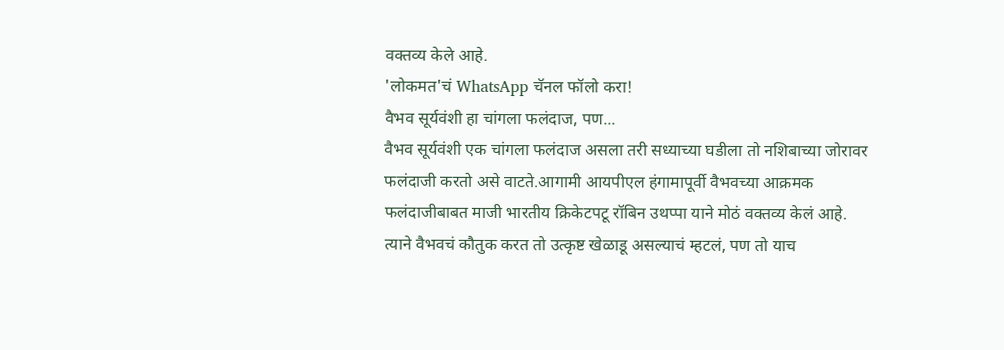वक्तव्य केले आहे.
'लोकमत'चं WhatsApp चॅनल फॉलो करा!
वैभव सूर्यवंशी हा चांगला फलंदाज, पण...
वैभव सूर्यवंशी एक चांगला फलंदाज असला तरी सध्याच्या घडीला तो नशिबाच्या जोरावर फलंदाजी करतो असे वाटते.आगामी आयपीएल हंगामापूर्वी वैभवच्या आक्रमक फलंदाजीबाबत माजी भारतीय क्रिकेटपटू रॉबिन उथप्पा याने मोठं वक्तव्य केलं आहे. त्याने वैभवचं कौतुक करत तो उत्कृष्ट खेळाडू असल्याचं म्हटलं, पण तो याच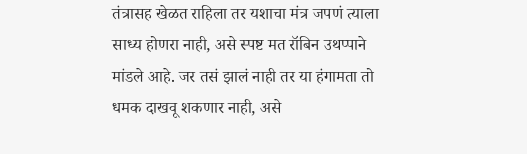तंत्रासह खेळत राहिला तर यशाचा मंत्र जपणं त्याला साध्य होणरा नाही, असे स्पष्ट मत रॉबिन उथप्पाने मांडले आहे. जर तसं झालं नाही तर या हंगामता तो धमक दाखवू शकणार नाही, असे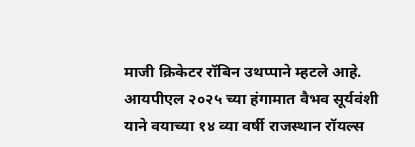माजी क्रिकेटर रॉबिन उथप्पाने म्हटले आहे. आयपीएल २०२५ च्या हंगामात वैभव सूर्यवंशी याने वयाच्या १४ व्या वर्षी राजस्थान रॉयल्स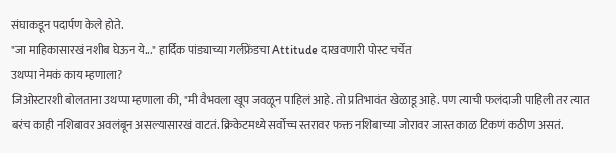संघाकडून पदार्पण केले होते.
"जा माहिकासारखं नशीब घेऊन ये..." हार्दिक पांड्याच्या गर्लफ्रेंडचा Attitude दाखवणारी पोस्ट चर्चेत
उथप्पा नेमकं काय म्हणाला?
जिओस्टारशी बोलताना उथप्पा म्हणाला की, "मी वैभवला खूप जवळून पाहिलं आहे. तो प्रतिभावंत खेळाडू आहे. पण त्याची फलंदाजी पाहिली तर त्यात बरंच काही नशिबावर अवलंबून असल्यासारखं वाटतं. क्रिकेटमध्ये सर्वोच्च स्तरावर फक्त नशिबाच्या जोरावर जास्त काळ टिकणं कठीण असतं.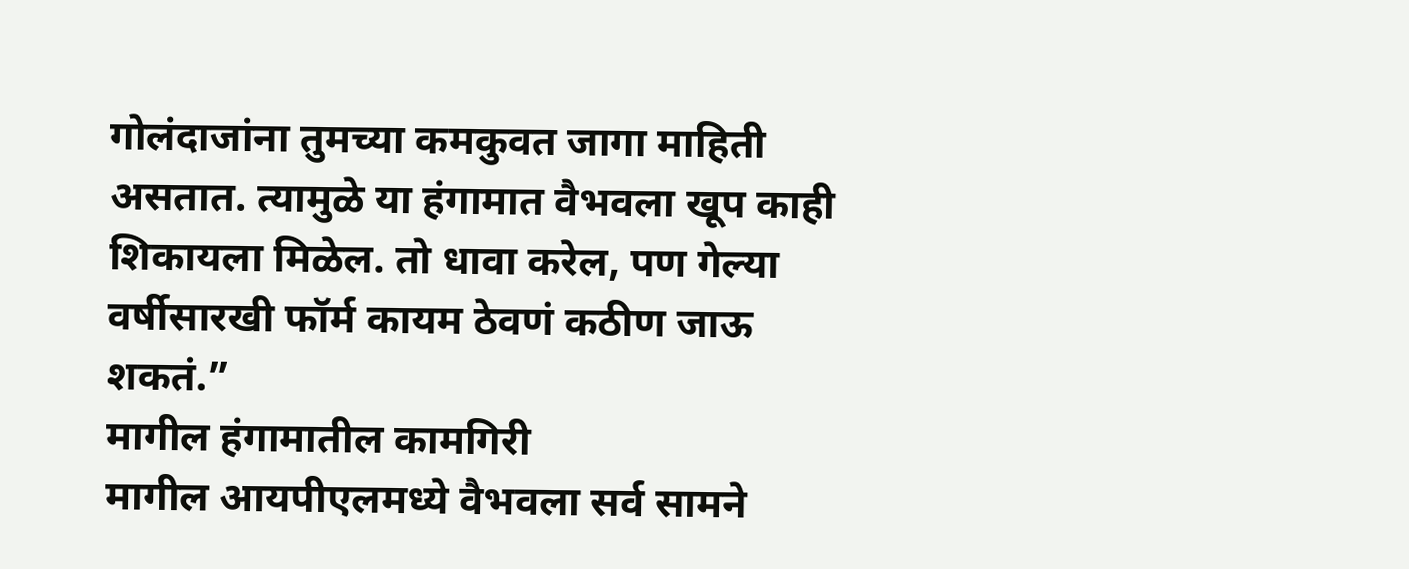गोलंदाजांना तुमच्या कमकुवत जागा माहिती असतात. त्यामुळे या हंगामात वैभवला खूप काही शिकायला मिळेल. तो धावा करेल, पण गेल्या वर्षीसारखी फॉर्म कायम ठेवणं कठीण जाऊ शकतं.”
मागील हंगामातील कामगिरी
मागील आयपीएलमध्ये वैभवला सर्व सामने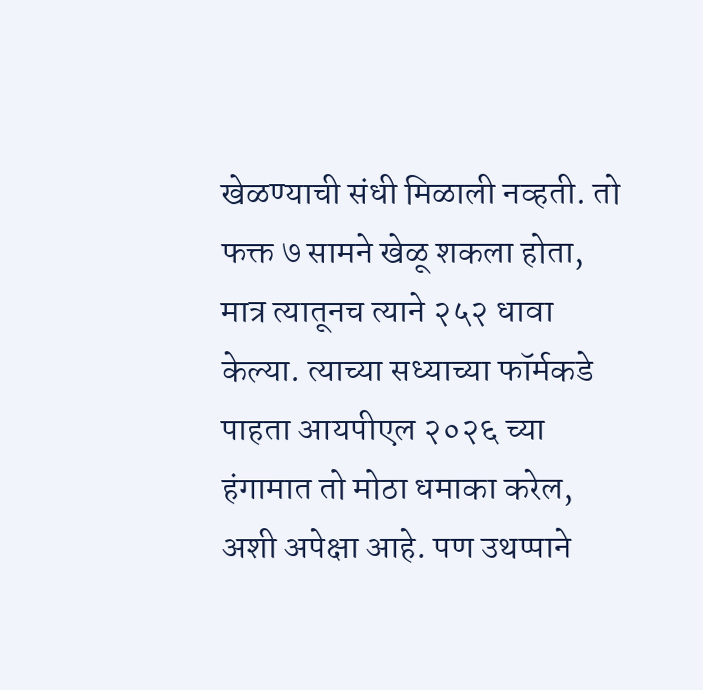खेळण्याची संधी मिळाली नव्हती. तो फक्त ७ सामने खेळू शकला होता, मात्र त्यातूनच त्याने २५२ धावा केल्या. त्याच्या सध्याच्या फॉर्मकडे पाहता आयपीएल २०२६ च्या हंगामात तो मोठा धमाका करेल, अशी अपेक्षा आहे. पण उथप्पाने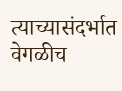त्याच्यासंदर्भात वेगळीच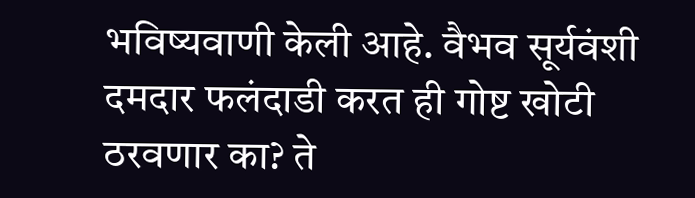भविष्यवाणी केली आहे. वैभव सूर्यवंशी दमदार फलंदाडी करत ही गोष्ट खोटी ठरवणार का? ते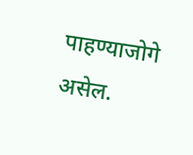पाहण्याजोगे असेल.